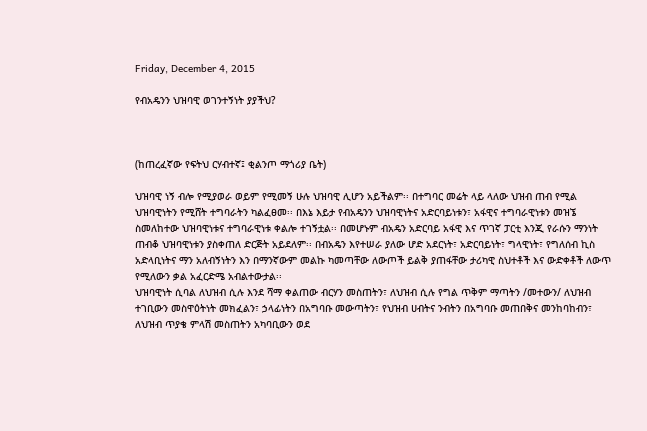Friday, December 4, 2015

የብአዴንን ህዝባዊ ወገንተኝነት ያያችህ?



(ከጠረፈኛው የፍትህ ርሃብተኛ፤ ቂልንጦ ማጎሪያ ቤት)

ህዝባዊ ነኝ ብሎ የሚያወራ ወይም የሚመኝ ሁሉ ህዝባዊ ሊሆን አይችልም፡፡ በተግባር መሬት ላይ ላለው ህዝብ ጠብ የሚል ህዝባዊነትን የሚሸት ተግባራትን ካልፈፀመ፡፡ በእኔ እይታ የብአዴንን ህዝባዊነትና አድርባይነቱን፣ አፋዊና ተግባራዊነቱን መዝኜ ስመለከተው ህዝባዊነቱና ተግባራዊነቱ ቀልሎ ተገኝቷል፡፡ በመሆኑም ብአዴን አድርባይ አፋዊ እና ጥገኛ ፓርቲ እንጂ የራሱን ማንነት ጠብቆ ህዝባዊነቱን ያስቀጠለ ድርጅት አይደለም፡፡ በብአዴን እየተሠራ ያለው ሆድ አደርነት፣ አድርባይነት፣ ግላዊነት፣ የግለሰብ ኪስ አድላቢነትና ማን አለብኝነትን እን በማንኛውም መልኩ ካመጣቸው ለውጦች ይልቅ ያጠፋቸው ታሪካዊ ስህተቶች እና ውድቀቶች ለውጥ የሚለውን ቃል አፈርድሜ አብልተውታል፡፡
ህዝባዊነት ሲባል ለህዝብ ሲሉ እንደ ሻማ ቀልጠው ብርሃን መስጠትን፣ ለህዝብ ሲሉ የግል ጥቅም ማጣትን /መተውን/ ለህዝብ ተገቢውን መስዋዕትነት መክፈልን፣ ኃላፊነትን በአግባቡ መውጣትን፣ የህዝብ ሀብትና ንብትን በአግባቡ መጠበቅና መንከባከብን፣ ለህዝብ ጥያቄ ምላሽ መስጠትን አካባቢውን ወደ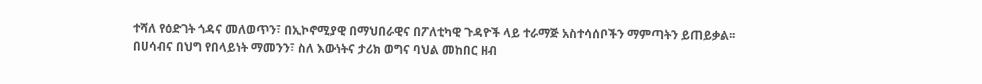ተሻለ የዕድገት ጎዳና መለወጥን፣ በኢኮኖሚያዊ በማህበራዊና በፖለቲካዊ ጉዳዮች ላይ ተራማጅ አስተሳሰቦችን ማምጣትን ይጠይቃል፡፡ በሀሳብና በህግ የበላይነት ማመንን፣ ስለ እውነትና ታሪክ ወግና ባህል መከበር ዘብ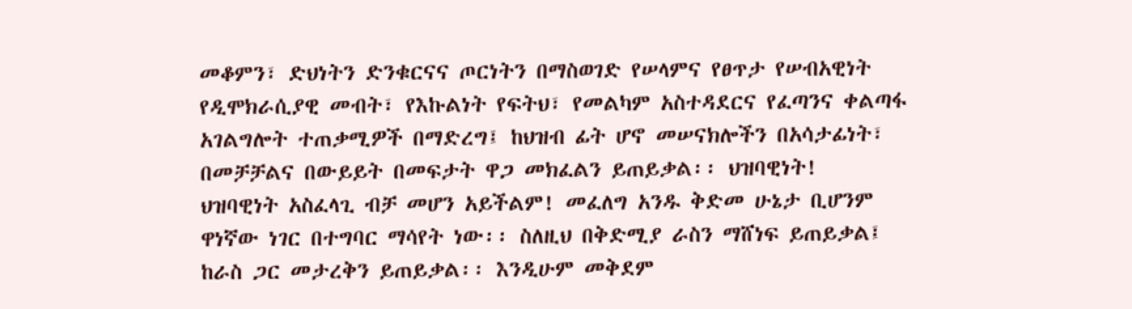መቆምን፣ ድህነትን ድንቁርናና ጦርነትን በማስወገድ የሠላምና የፀጥታ የሠብአዊነት የዲሞክራሲያዊ መብት፣ የእኩልነት የፍትህ፣ የመልካም አስተዳደርና የፈጣንና ቀልጣፋ አገልግሎት ተጠቃሚዎች በማድረግ፤ ከህዝብ ፊት ሆኖ መሠናክሎችን በአሳታፊነት፣ በመቻቻልና በውይይት በመፍታት ዋጋ መክፈልን ይጠይቃል፡፡ ህዝባዊነት!
ህዝባዊነት አስፈላጊ ብቻ መሆን አይችልም! መፈለግ አንዱ ቅድመ ሁኔታ ቢሆንም ዋነኛው ነገር በተግባር ማሳየት ነው፡፡ ስለዚህ በቅድሚያ ራስን ማሸነፍ ይጠይቃል፤ ከራስ ጋር መታረቅን ይጠይቃል፡፡ እንዲሁም መቅደም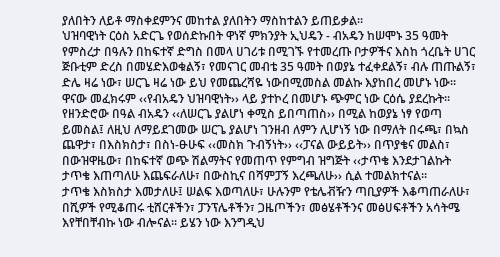ያለበትን ለይቶ ማስቀደምንና መከተል ያለበትን ማስከተልን ይጠይቃል፡፡
ህዝባዊነት ርዕስ አድርጌ የወሰድኩበት ዋነኛ ምክንያት ኢህዴን - ብአዴን ከሠሞኑ 35 ዓመት የምስረታ በዓሉን በከፍተኛ ድግስ በመላ ሀገሪቱ በሚገኙ የተመረጡ ቦታዎችና እስከ ጎረቤት ሀገር ጅቡቲም ድረስ በመሄድእወቁልኝ፣ የመናገር መብቴ 35 ዓመት በወያኔ ተፈቀደልኝ፣ ብሉ ጠጡልኝ፣ ድሌ ዛሬ ነው፣ ሠርጌ ዛሬ ነው ይህ የመጨረሻዬ ነውበሚመስል መልኩ እያከበረ መሆኑ ነው፡፡ ዋናው መፈክሩም ‹‹የብአዴን ህዝባዊነት›› ላይ ያተኮረ በመሆኑ ጭምር ነው ርዕሴ ያደረኩት፡፡ የዘንድሮው በዓል ብአዴን ‹‹ለሠርጌ ያልሆነ ቀሚስ ይበጣጠስ›› በሚል ከወያኔ ነፃ የወጣ ይመስል፤ ለዚህ ለማይደገመው ሠርጌ ያልሆነ ገንዘብ ለምን ሊሆነኝ ነው በማለት በሩጫ፣ በኳስ ጨዋታ፣ በእስክስታ፣ በስነ-ፁሁፍ ‹‹መስክ ጉብኝነት›› ‹‹ፓናል ውይይት›› በጥያቄና መልስ፣ በውዝዋዜው፣ በከፍተኛ ወጭ ሽልማትና የመጠጥ የምግብ ዝግጅት ‹‹ታጥቄ እንደታገልኩት ታጥቄ እጠጣለሁ እጨፍራለሁ፣ በውስኪና በሻምፓኝ እረጫለሁ›› ሲል ተመልክተናል፡፡
ታጥቄ እስክስታ እመታለሁ፤ ሠልፍ እወጣለሁ፣ ሁሉንም የቴሌቭዥን ጣቢያዎች እቆጣጠራለሁ፣ በሺዎች የሚቆጠሩ ቲሸርቶችን፣ ፓንፕሌቶችን፣ ጋዜጦችን፣ መፅሄቶችንና መፅሀፍቶችን አሳትሜ እየቸበቸብኩ ነው ብሎናል፡፡ ይሄን ነው እንግዲህ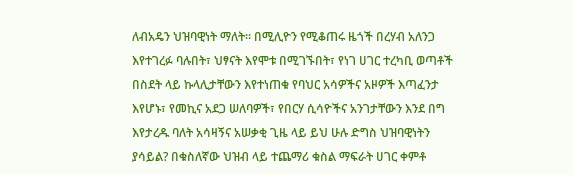ለብአዴን ህዝባዊነት ማለት፡፡ በሚሊዮን የሚቆጠሩ ዜጎች በረሃብ አለንጋ እየተገረፉ ባሉበት፣ ህፃናት እየሞቱ በሚገኙበት፣ የነገ ሀገር ተረካቢ ወጣቶች በስደት ላይ ኩላሊታቸውን እየተነጠቁ የባህር አሳዎችና አዞዎች እጣፈንታ እየሆኑ፣ የመኪና አደጋ ሠለባዎች፣ የበርሃ ሲሳዮችና አንገታቸውን እንደ በግ እየታረዱ ባለት አሳዛኝና አሠቃቂ ጊዜ ላይ ይህ ሁሉ ድግስ ህዝባዊነትን ያሳይል? በቁስለኛው ህዝብ ላይ ተጨማሪ ቁስል ማፍራት ሀገር ቀምቶ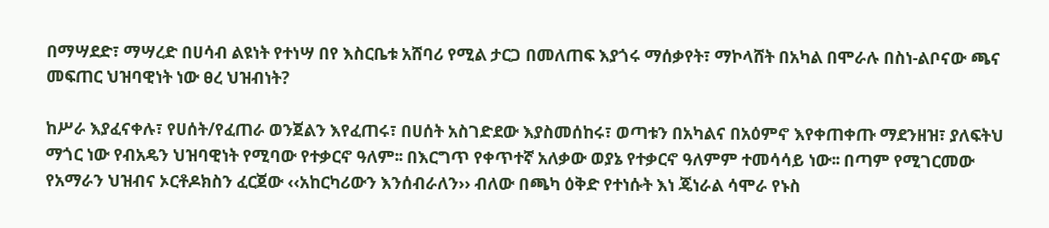በማሣደድ፣ ማሣረድ በሀሳብ ልዩነት የተነሣ በየ እስርቤቱ አሸባሪ የሚል ታርጋ በመለጠፍ እያጎሩ ማሰቃየት፣ ማኮላሸት በአካል በሞራሉ በስነ-ልቦናው ጫና መፍጠር ህዝባዊነት ነው ፀረ ህዝብነት?

ከሥራ እያፈናቀሉ፣ የሀሰት/የፈጠራ ወንጀልን እየፈጠሩ፣ በሀሰት አስገድደው እያስመሰከሩ፣ ወጣቱን በአካልና በአዕምኖ እየቀጠቀጡ ማደንዘዝ፣ ያለፍትህ ማጎር ነው የብአዴን ህዝባዊነት የሚባው የተቃርኖ ዓለም፡፡ በእርግጥ የቀጥተኛ አለቃው ወያኔ የተቃርኖ ዓለምም ተመሳሳይ ነው፡፡ በጣም የሚገርመው የአማራን ህዝብና ኦርቶዶክስን ፈርጀው ‹‹አከርካሪውን እንሰብራለን›› ብለው በጫካ ዕቅድ የተነሱት እነ ጄነራል ሳሞራ የኑስ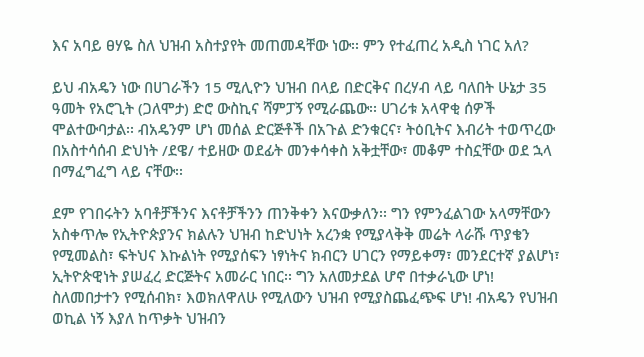እና አባይ ፀሃዬ ስለ ህዝብ አስተያየት መጠመዳቸው ነው፡፡ ምን የተፈጠረ አዲስ ነገር አለ?

ይህ ብአዴን ነው በሀገራችን 15 ሚሊዮን ህዝብ በላይ በድርቅና በረሃብ ላይ ባለበት ሁኔታ 35 ዓመት የአሮጊት (ጋለሞታ) ድሮ ውስኪና ሻምፓኝ የሚራጨው፡፡ ሀገሪቱ አላዋቂ ሰዎች ሞልተውባታል፡፡ ብአዴንም ሆነ መሰል ድርጅቶች በአጉል ድንቁርና፣ ትዕቢትና እብሪት ተወጥረው በአስተሳሰብ ድህነት /ደዌ/ ተይዘው ወደፊት መንቀሳቀስ አቅቷቸው፣ መቆም ተስኗቸው ወደ ኋላ በማፈግፈግ ላይ ናቸው፡፡

ደም የገበሩትን አባቶቻችንና እናቶቻችንን ጠንቅቀን እናውቃለን፡፡ ግን የምንፈልገው አላማቸውን አስቀጥሎ የኢትዮጵያንና ክልሉን ህዝብ ከድህነት አረንቋ የሚያላቅቅ መሬት ላራሹ ጥያቄን የሚመልስ፣ ፍትህና እኩልነት የሚያሰፍን ነፃነትና ክብርን ሀገርን የማይቀማ፣ መንደርተኛ ያልሆነ፣ ኢትዮጵዊነት ያሠፈረ ድርጅትና አመራር ነበር፡፡ ግን አለመታደል ሆኖ በተቃራኒው ሆነ! ስለመበታተን የሚሰብክ፣ እወክለዋለሁ የሚለውን ህዝብ የሚያስጨፈጭፍ ሆነ! ብአዴን የህዝብ ወኪል ነኝ እያለ ከጥቃት ህዝብን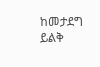ከመታደግ ይልቅ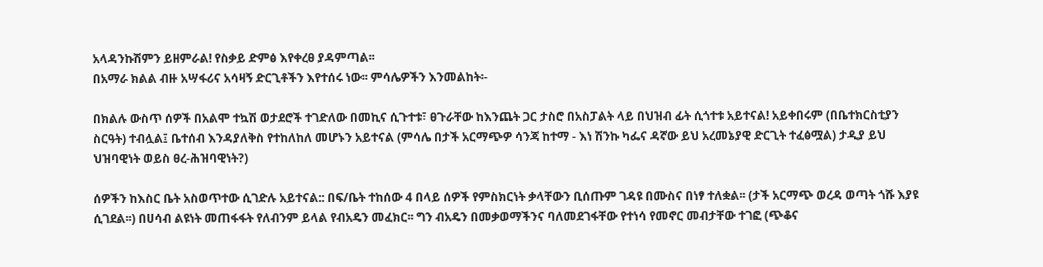አላዳንኩሽምን ይዘምራል! የስቃይ ድምፅ እየቀረፀ ያዳምጣል፡፡
በአማራ ክልል ብዙ አሣፋሪና አሳዛኝ ድርጊቶችን እየተሰሩ ነው፡፡ ምሳሌዎችን እንመልከት፡-

በክልሉ ውስጥ ሰዎች በአልሞ ተኳሽ ወታደሮች ተገድለው በመኪና ሲጉተቱ፣ ፀጉራቸው ከእንጨት ጋር ታስሮ በአስፓልት ላይ በህዝብ ፊት ሲጎተቱ አይተናል! አይቀበሩም (በቤተክርስቲያን ስርዓት) ተብሏል፤ ቤተሰብ እንዳያለቅስ የተከለከለ መሆኑን አይተናል (ምሳሌ በታች አርማጭዎ ሳንጃ ከተማ - እነ ሽንኩ ካፌና ዳኛው ይህ አረመኔያዊ ድርጊት ተፈፅሟል) ታዲያ ይህ ህዝባዊነት ወይስ ፀረ-ሕዝባዊነት?)

ሰዎችን ከእስር ቤት አስወጥተው ሲገድሉ አይተናል:: በፍ/ቤት ተከሰው 4 በላይ ሰዎች የምስክርነት ቃላቸውን ቢሰጡም ገዳዩ በሙስና በነፃ ተለቋል፡፡ (ታች አርማጭ ወረዳ ወጣት ጎሹ እያዩ ሲገደል፡፡) በሀሳብ ልዩነት መጠፋፋት የለብንም ይላል የብአዴን መፈክር፡፡ ግን ብአዴን በመቃወማችንና ባለመደገፋቸው የተነሳ የመኖር መብታቸው ተገፎ (ጭቆና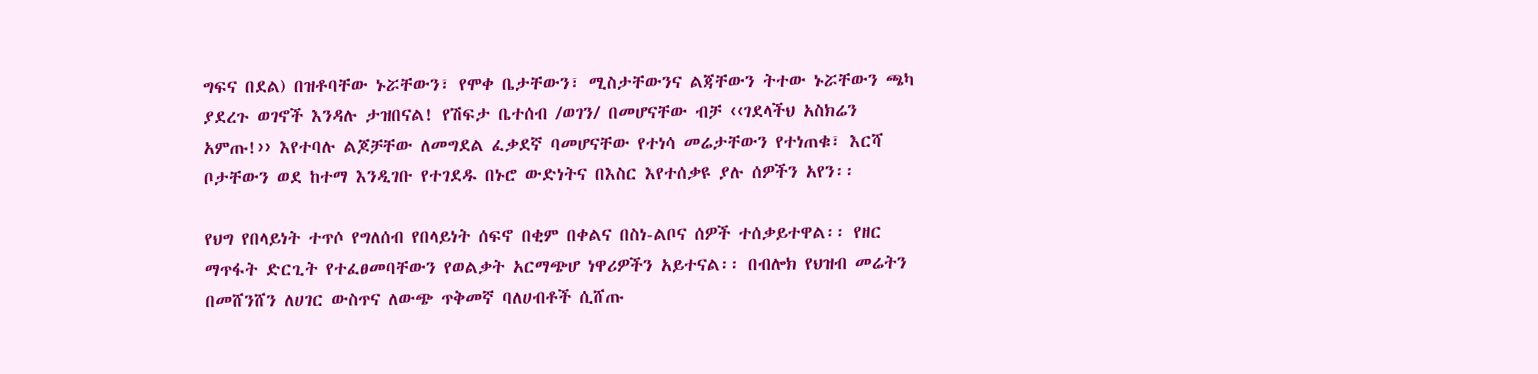ግፍና በደል) በዝቶባቸው ኑሯቸውን፣ የሞቀ ቤታቸውን፣ ሚስታቸውንና ልጃቸውን ትተው ኑሯቸውን ጫካ ያደረጉ ወገኖች እንዳሉ ታዝበናል! የሽፍታ ቤተሰብ /ወገን/ በመሆናቸው ብቻ ‹‹ገደላችህ አስክሬን አምጡ!›› እየተባሉ ልጆቻቸው ለመግደል ፈቃደኛ ባመሆናቸው የተነሳ መሬታቸውን የተነጠቁ፣ እርሻ ቦታቸውን ወደ ከተማ እንዲገቡ የተገደዱ በኑሮ ውድነትና በእስር እየተሰቃዩ ያሉ ሰዎችን አየን፡፡

የህግ የበላይነት ተጥሶ የግለሰብ የበላይነት ሰፍኖ በቂም በቀልና በስነ-ልቦና ሰዎች ተሰቃይተዋል፡፡ የዘር ማጥፋት ድርጊት የተፈፀመባቸውን የወልቃት አርማጭሆ ነዋሪዎችን አይተናል፡፡ በብሎክ የህዝብ መሬትን በመሸንሸን ለሀገር ውስጥና ለውጭ ጥቅመኛ ባለሀብቶች ሲሸጡ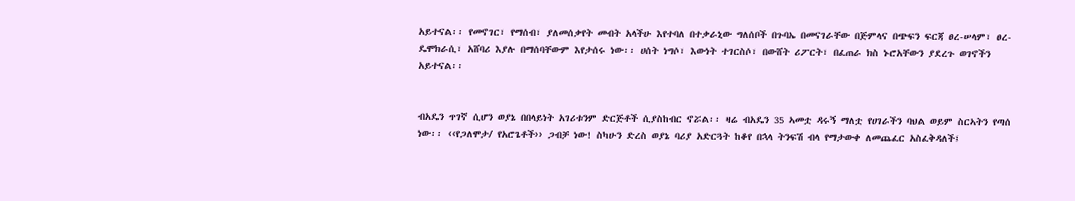አይተናል፡፡ የመኖገር፣ የማሰብ፣ ያለመሰቃየት መብት አላችሁ እየተባለ በተቃራኒው ግለሰቦች በጉባኤ በመናገራቸው በጅምላና በጭፍን ፍርጃ ፀረ-ሠላም፣ ፀረ-ዴሞክራሲ፣ አሸባሪ እያሉ በማሰባቸውም እየታሰሩ ነው፡፡ ሀሰት ነግሶ፣ እውነት ተገርስሶ፣ በውሸት ሪፖርት፣ በፈጠራ ክስ ኑሮአቸውን ያደረጉ ወገኖችን አይተናል፡፡


ብአዴን ጥገኛ ሲሆን ወያኔ በበላይነት አገሪቱንም ድርጅቶች ሲያስከብር ኖሯል፡፡ ዛሬ ብአዴን 35 ኣመቷ ዳሩኝ ማለቷ የሀገራችን ባህል ወይም ስርኣትን የጣሰ ነው፡፡ ‹‹የጋለሞታ/ የአሮጌቶች›› ጋብቻ ነው! ስካሁን ድረስ ወያኔ ባሪያ አድርጓት ከቆየ በኋላ ትንፍሽ ብላ የማታውቀ ለመጨፈር አስፈቅዳለች፤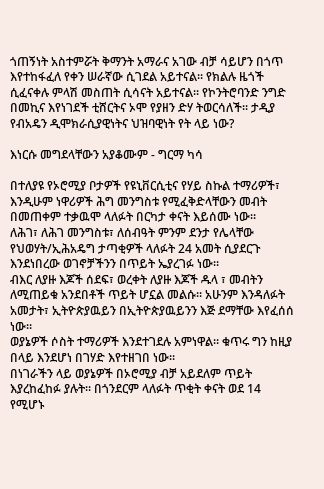ጎጠኝነት አስተምሯት ቅማንት አማራና አገው ብቻ ሳይሆን በጎጥ እየተከፋፈለ የቀን ሠራኛው ሲገደል አይተናል፡፡ የክልሉ ዜጎች ሲፈናቀሉ ምላሽ መስጠት ሲሳናት አይተናል፡፡ የኮንትሮባንድ ንግድ በመኪና እየነገደች ቲሸርትና ኦሞ የያዘን ድሃ ትወርሳለች፡፡ ታዲያ የብአዴን ዲሞክራሲያዊነትና ህዝባዊነት የት ላይ ነው?

እነርሱ መግደላቸውን አያቆሙም - ግርማ ካሳ

በተለያዩ የኦሮሚያ ቦታዎች የዩኒቨርሲቲና የሃይ ስኩል ተማሪዎች፣ እንዲሁም ነዋሪዎች ሕግ መንግስቱ የሚፈቅድላቸውን መብት በመጠቀም ተቃዉሞ ላለፉት በርካታ ቀናት እይሰሙ ነው።
ለሕገ፣ ለሕገ መንግስቱ፣ ለሰብዓት ምንም ደንታ የሌላቸው የህወሃት/ኢሕአዴግ ታጣቂዎች ላለፉት 24 አመት ሲያደርጉ እንደነበረው ወገኖቻችንን በጥይት ኤያረገፉ ነው።
ብእር ለያዙ እጆች ሰደፍ፣ ወረቀት ለያዙ እጆች ዱላ ፣ መብትን ለሚጠይቁ አንደበቶች ጥይት ሆኗል መልሱ። አሁንም እንዳለፉት አመታት፣ ኢትዮጵያዉይን በኢትዮጵያዉይንን እጅ ደማቸው እየፈሰሰ ነው።
ወያኔዎች ሶስት ተማሪዎች እንደተገደሉ አምነዋል። ቁጥሩ ግን ከዚያ በላይ እንደሆነ በገሃድ እየተዘገበ ነው።
በነገራችን ላይ ወያኔዎች በኦሮሚያ ብቻ አይደለም ጥይት እያረከፈከፉ ያሉት። በጎንደርም ላለፉት ጥቂት ቀናት ወደ 14 የሚሆኑ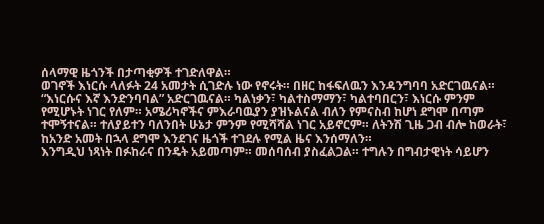ሰላማዊ ዜጎንች በታጣቂዎች ተገድለዋል።
ወገኖች እነርሱ ላለፉት 24 አመታት ሲገድሉ ነው የኖሩት። በዘር ከፋፍለዉን እንዳንግባባ አድርገዉናል። “እነርሱና እኛ እንድንባባል” አድርገዉናል። ካልነቃን፣ ካልተስማማን፣ ካልተባበርን፣ እነርሱ ምንም የሚሆኑት ነገር የለም። አሜሪካኖችና ምእራባዉያን ያዝኑልናል ብለን የምናስብ ከሆነ ደግሞ በጣም ተሞኝተናል። ተለያይተን ባለንበት ሁኔታ ምንም የሚሻሻል ነገር አይኖርም። ለትንሽ ጊዜ ጋብ ብሎ ከወራት፣ ከአንድ አመት በኋላ ደግሞ እንደገና ዜጎች ተገደሉ የሚል ዜና እንሰማለን።
እንግዲህ ነጻነት በፉከራና በንዴት አይመጣም። መሰባሰብ ያስፈልጋል። ተግሉን በግብታዊነት ሳይሆን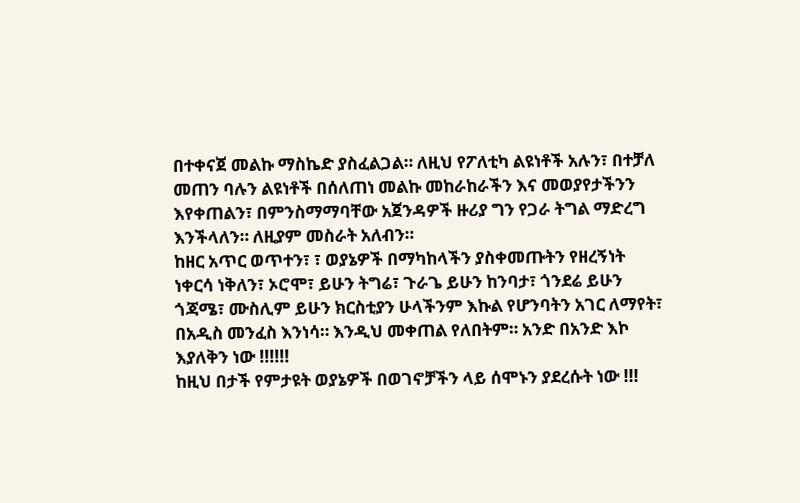በተቀናጀ መልኩ ማስኬድ ያስፈልጋል። ለዚህ የፖለቲካ ልዩነቶች አሉን፣ በተቻለ መጠን ባሉን ልዩነቶች በሰለጠነ መልኩ መከራከራችን እና መወያየታችንን እየቀጠልን፣ በምንስማማባቸው አጀንዳዎች ዙሪያ ግን የጋራ ትግል ማድረግ እንችላለን። ለዚያም መስራት አለብን።
ከዘር አጥር ወጥተን፣ ፣ ወያኔዎች በማካከላችን ያስቀመጡትን የዘረኝነት ነቀርሳ ነቅለን፣ ኦሮሞ፣ ይሁን ትግሬ፣ ጉራጌ ይሁን ከንባታ፣ ጎንደሬ ይሁን ጎጃሜ፣ ሙስሊም ይሁን ክርስቲያን ሁላችንም እኩል የሆንባትን አገር ለማየት፣ በአዲስ መንፈስ እንነሳ። እንዲህ መቀጠል የለበትም። አንድ በአንድ እኮ እያለቅን ነው !!!!!!
ከዚህ በታች የምታዩት ወያኔዎች በወገኖቻችን ላይ ሰሞኑን ያደረሱት ነው !!!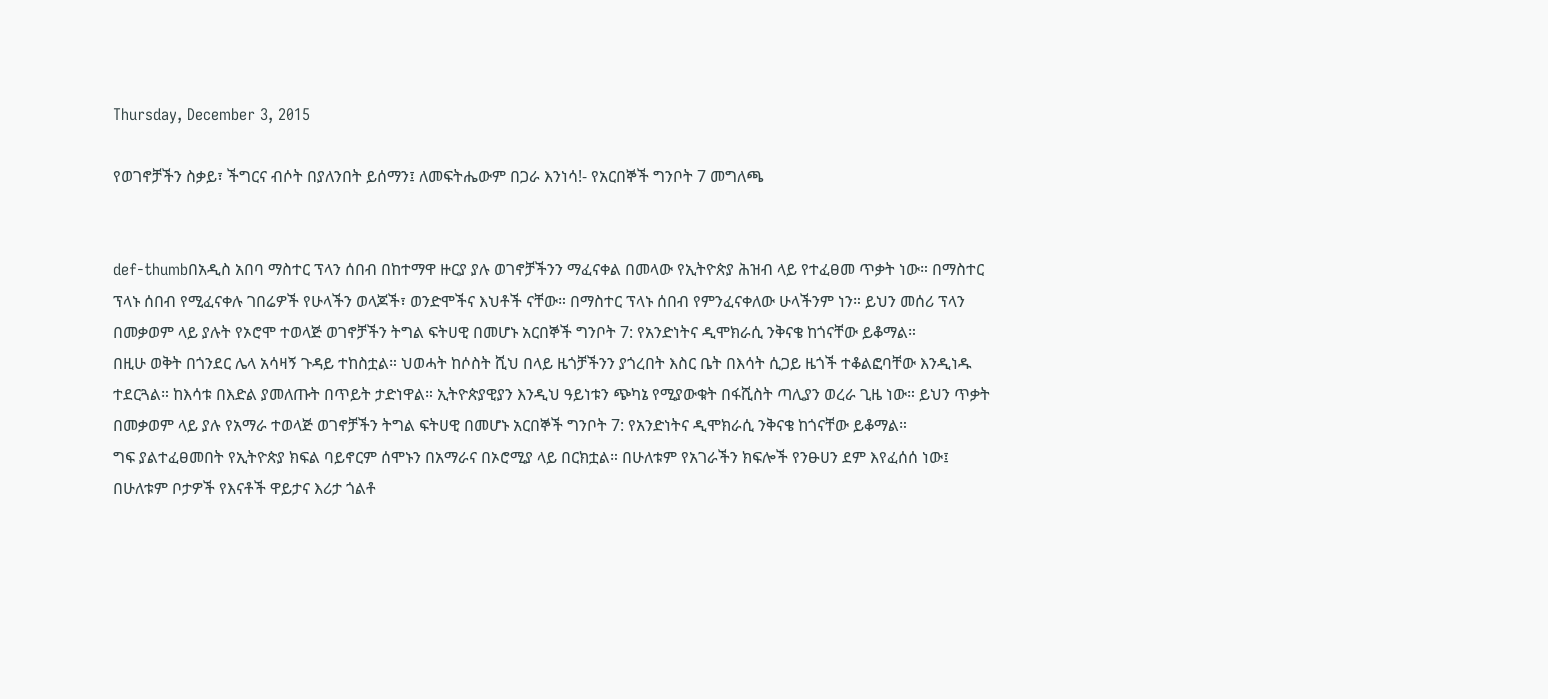Thursday, December 3, 2015

የወገኖቻችን ስቃይ፣ ችግርና ብሶት በያለንበት ይሰማን፤ ለመፍትሔውም በጋራ እንነሳ!- የአርበኞች ግንቦት 7 መግለጫ


def-thumbበአዲስ አበባ ማስተር ፕላን ሰበብ በከተማዋ ዙርያ ያሉ ወገኖቻችንን ማፈናቀል በመላው የኢትዮጵያ ሕዝብ ላይ የተፈፀመ ጥቃት ነው። በማስተር ፕላኑ ሰበብ የሚፈናቀሉ ገበሬዎች የሁላችን ወላጆች፣ ወንድሞችና እህቶች ናቸው። በማስተር ፕላኑ ሰበብ የምንፈናቀለው ሁላችንም ነን። ይህን መሰሪ ፕላን በመቃወም ላይ ያሉት የኦሮሞ ተወላጅ ወገኖቻችን ትግል ፍትሀዊ በመሆኑ አርበኞች ግንቦት 7: የአንድነትና ዲሞክራሲ ንቅናቄ ከጎናቸው ይቆማል።
በዚሁ ወቅት በጎንደር ሌላ አሳዛኝ ጉዳይ ተከስቷል። ህወሓት ከሶስት ሺህ በላይ ዜጎቻችንን ያጎረበት እስር ቤት በእሳት ሲጋይ ዜጎች ተቆልፎባቸው እንዲነዱ ተደርጓል። ከእሳቱ በእድል ያመለጡት በጥይት ታድነዋል። ኢትዮጵያዊያን እንዲህ ዓይነቱን ጭካኔ የሚያውቁት በፋሺስት ጣሊያን ወረራ ጊዜ ነው። ይህን ጥቃት በመቃወም ላይ ያሉ የአማራ ተወላጅ ወገኖቻችን ትግል ፍትሀዊ በመሆኑ አርበኞች ግንቦት 7: የአንድነትና ዲሞክራሲ ንቅናቄ ከጎናቸው ይቆማል።
ግፍ ያልተፈፀመበት የኢትዮጵያ ክፍል ባይኖርም ሰሞኑን በአማራና በኦሮሚያ ላይ በርክቷል። በሁለቱም የአገራችን ክፍሎች የንፁሀን ደም እየፈሰሰ ነው፤ በሁለቱም ቦታዎች የእናቶች ዋይታና እሪታ ጎልቶ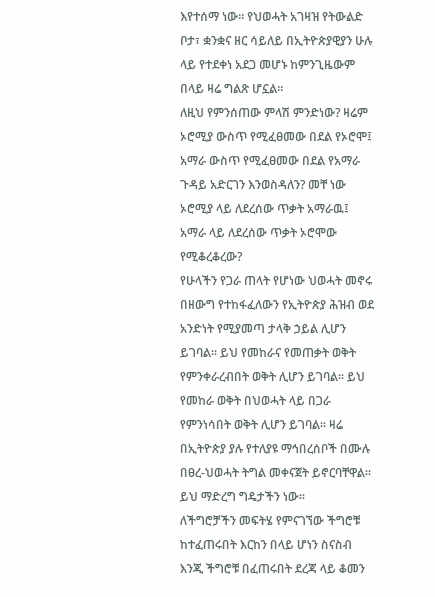እየተሰማ ነው። የህወሓት አገዛዝ የትውልድ ቦታ፣ ቋንቋና ዘር ሳይለይ በኢትዮጵያዊያን ሁሉ ላይ የተደቀነ አደጋ መሆኑ ከምንጊዜውም በላይ ዛሬ ግልጽ ሆኗል።
ለዚህ የምንሰጠው ምላሽ ምንድነው? ዛሬም ኦሮሚያ ውስጥ የሚፈፀመው በደል የኦሮሞ፤ አማራ ውስጥ የሚፈፀመው በደል የአማራ ጉዳይ አድርገን እንወስዳለን? መቸ ነው ኦሮሚያ ላይ ለደረሰው ጥቃት አማራዉ፤ አማራ ላይ ለደረሰው ጥቃት ኦሮሞው የሚቆረቆረው?
የሁላችን የጋራ ጠላት የሆነው ህወሓት መኖሩ በዘውግ የተከፋፈለውን የኢትዮጵያ ሕዝብ ወደ አንድነት የሚያመጣ ታላቅ ኃይል ሊሆን ይገባል። ይህ የመከራና የመጠቃት ወቅት የምንቀራረብበት ወቅት ሊሆን ይገባል። ይህ የመከራ ወቅት በህወሓት ላይ በጋራ የምንነሳበት ወቅት ሊሆን ይገባል። ዛሬ በኢትዮጵያ ያሉ የተለያዩ ማኅበረሰቦች በሙሉ በፀረ-ህወሓት ትግል መቀናጀት ይኖርባቸዋል። ይህ ማድረግ ግዴታችን ነው።
ለችግሮቻችን መፍትሄ የምናገኘው ችግሮቹ ከተፈጠሩበት እርከን በላይ ሆነን ስናስብ እንጂ ችግሮቹ በፈጠሩበት ደረጃ ላይ ቆመን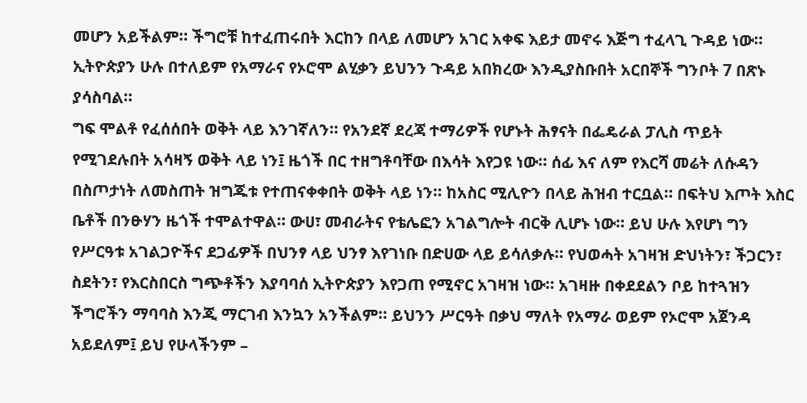መሆን አይችልም። ችግሮቹ ከተፈጠሩበት እርከን በላይ ለመሆን አገር አቀፍ እይታ መኖሩ እጅግ ተፈላጊ ጉዳይ ነው። ኢትዮጵያን ሁሉ በተለይም የአማራና የኦሮሞ ልሂቃን ይህንን ጉዳይ አበክረው እንዲያስቡበት አርበኞች ግንቦት 7 በጽኑ ያሳስባል።
ግፍ ሞልቶ የፈሰሰበት ወቅት ላይ እንገኛለን። የአንደኛ ደረጃ ተማሪዎች የሆኑት ሕፃናት በፌዴራል ፓሊስ ጥይት የሚገደሉበት አሳዛኝ ወቅት ላይ ነን፤ ዜጎች በር ተዘግቶባቸው በእሳት እየጋዩ ነው። ሰፊ እና ለም የእርሻ መሬት ለሱዳን በስጦታነት ለመስጠት ዝግጁቱ የተጠናቀቀበት ወቅት ላይ ነን። ከአስር ሚሊዮን በላይ ሕዝብ ተርቧል። በፍትህ እጦት እስር ቤቶች በንፁሃን ዜጎች ተሞልተዋል። ውሀ፣ መብራትና የቴሌፎን አገልግሎት ብርቅ ሊሆኑ ነው። ይህ ሁሉ እየሆነ ግን የሥርዓቱ አገልጋዮችና ደጋፊዎች በህንፃ ላይ ህንፃ እየገነቡ በድሀው ላይ ይሳለቃሉ። የህወሓት አገዛዝ ድህነትን፣ ችጋርን፣ ስደትን፣ የእርስበርስ ግጭቶችን እያባባሰ ኢትዮጵያን እየጋጠ የሚኖር አገዛዝ ነው። አገዛዙ በቀደደልን ቦይ ከተጓዝን ችግሮችን ማባባስ እንጂ ማርገብ እንኳን አንችልም። ይህንን ሥርዓት በቃህ ማለት የአማራ ወይም የኦሮሞ አጀንዳ አይደለም፤ ይህ የሁላችንም –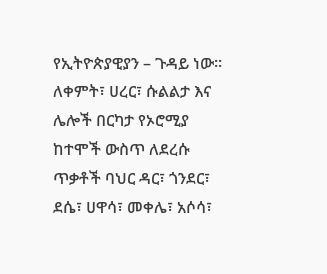የኢትዮጵያዊያን – ጉዳይ ነው።
ለቀምት፣ ሀረር፣ ሱልልታ እና ሌሎች በርካታ የኦሮሚያ ከተሞች ውስጥ ለደረሱ ጥቃቶች ባህር ዳር፣ ጎንደር፣ ደሴ፣ ሀዋሳ፣ መቀሌ፣ አሶሳ፣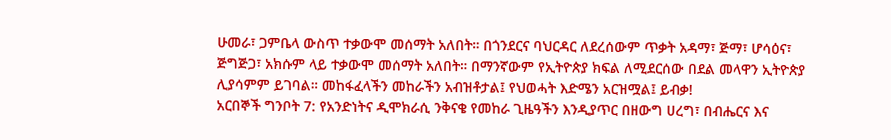ሁመራ፣ ጋምቤላ ውስጥ ተቃውሞ መሰማት አለበት። በጎንደርና ባህርዳር ለደረሰውም ጥቃት አዳማ፣ ጅማ፣ ሆሳዕና፣ ጅግጅጋ፣ አክሱም ላይ ተቃውሞ መሰማት አለበት። በማንኛውም የኢትዮጵያ ክፍል ለሚደርሰው በደል መላዋን ኢትዮጵያ ሊያሳምም ይገባል። መከፋፈላችን መከራችን አብዝቶታል፤ የህወሓት እድሜን አርዝሟል፤ ይብቃ!
አርበኞች ግንቦት 7: የአንድነትና ዲሞክራሲ ንቅናቄ የመከራ ጊዜዓችን እንዲያጥር በዘውግ ሀረግ፣ በብሔርና እና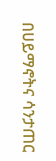በሀይማኖትና ሳንታጠር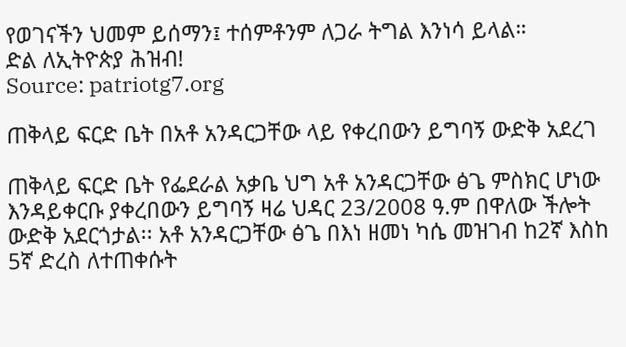የወገናችን ህመም ይሰማን፤ ተሰምቶንም ለጋራ ትግል እንነሳ ይላል።
ድል ለኢትዮጵያ ሕዝብ!
Source: patriotg7.org

ጠቅላይ ፍርድ ቤት በአቶ አንዳርጋቸው ላይ የቀረበውን ይግባኝ ውድቅ አደረገ

ጠቅላይ ፍርድ ቤት የፌደራል አቃቤ ህግ አቶ አንዳርጋቸው ፅጌ ምስክር ሆነው እንዳይቀርቡ ያቀረበውን ይግባኝ ዛሬ ህዳር 23/2008 ዓ.ም በዋለው ችሎት ውድቅ አደርጎታል፡፡ አቶ አንዳርጋቸው ፅጌ በእነ ዘመነ ካሴ መዝገብ ከ2ኛ እስከ 5ኛ ድረስ ለተጠቀሱት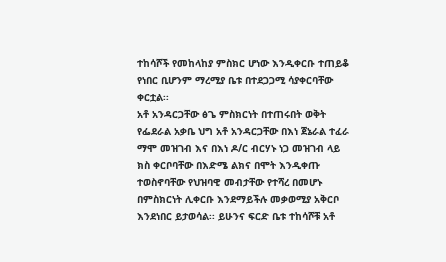ተከሳሾች የመከላከያ ምስክር ሆነው እንዲቀርቡ ተጠይቆ የነበር ቢሆንም ማረሚያ ቤቱ በተደጋጋሚ ሳያቀርባቸው ቀርቷል፡፡
አቶ አንዳርጋቸው ፅጌ ምስክርነት በተጠሩበት ወቅት የፌደራል አቃቤ ህግ አቶ አንዳርጋቸው በእነ ጀኔራል ተፈራ ማሞ መዝገብ እና በእነ ዶ/ር ብርሃኑ ነጋ መዝገብ ላይ ክስ ቀርቦባቸው በእድሜ ልክና በሞት እንዲቀጡ ተወስኖባቸው የህዝባዊ መብታቸው የተሻረ በመሆኑ በምስክርነት ሊቀርቡ እንደማይችሉ መቃወሚያ አቅርቦ እንደነበር ይታወሳል፡፡ ይሁንና ፍርድ ቤቱ ተከሳሾቹ አቶ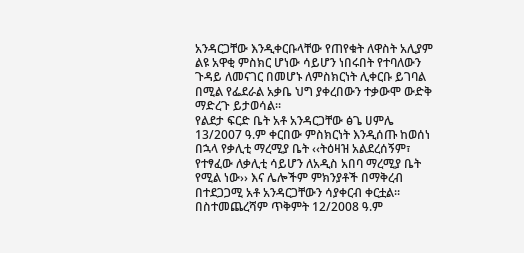አንዳርጋቸው እንዲቀርቡላቸው የጠየቁት ለዋስት አሊያም ልዩ አዋቂ ምስክር ሆነው ሳይሆን ነበሩበት የተባለውን ጉዳይ ለመናገር በመሆኑ ለምስክርነት ሊቀርቡ ይገባል በሚል የፌደራል አቃቤ ህግ ያቀረበውን ተቃውሞ ውድቅ ማድረጉ ይታወሳል፡፡
የልደታ ፍርድ ቤት አቶ አንዳርጋቸው ፅጌ ሀምሌ 13/2007 ዓ.ም ቀርበው ምስክርነት እንዲሰጡ ከወሰነ በኋላ የቃሊቲ ማረሚያ ቤት ‹‹ትዕዛዝ አልደረሰኝም፣ የተፃፈው ለቃሊቲ ሳይሆን ለአዲስ አበባ ማረሚያ ቤት የሚል ነው›› እና ሌሎችም ምክንያቶች በማቅረብ በተደጋጋሚ አቶ አንዳርጋቸውን ሳያቀርብ ቀርቷል፡፡ በስተመጨረሻም ጥቅምት 12/2008 ዓ.ም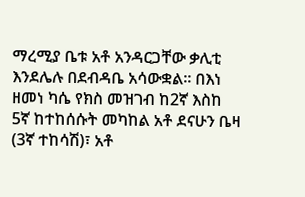ማረሚያ ቤቱ አቶ አንዳርጋቸው ቃሊቲ እንደሌሉ በደብዳቤ አሳውቋል፡፡ በእነ ዘመነ ካሴ የክስ መዝገብ ከ2ኛ እስከ 5ኛ ከተከሰሱት መካከል አቶ ደናሁን ቤዛ (3ኛ ተከሳሽ)፣ አቶ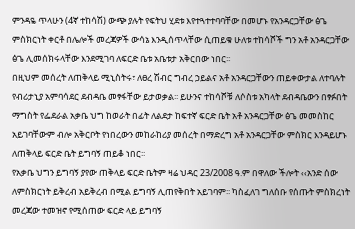ምንዳዬ ጥላሁን (4ኛ ተከሳሽ) ውጭ ያሉት የፍትህ ሂደቱ እየተጓተተባባቸው በመሆኑ የአንዳርጋቸው ፅጌ ምስክርነት ቀርቶ በሌሎች መረጃዎች ውሳኔ እንዲሰጥላቸው ሲጠይቁ ሁለቱ ተከሳሾች ግን አቶ አንዳርጋቸው ፅጌ ሊመሰክሩላቸው እንደሚገባ ለፍርድ ቤቱ አቤቱታ አቅርበው ነበር፡፡
በዚህም መሰረት ለጠቅላይ ሚኒስትሩ፣ ለፀረ ሽብር ግብረ ኃይልና አቶ አንዳርጋቸውን ጠይቀውታል ለተባሉት የብሪታኒያ አምባሳደር ደብዳቤ መፃፋቸው ይታወቃል፡፡ ይሁንና ተከሳሾቹ ለሶስቱ አካላት ደብዳቤውን በፃፉበት ማግስት የፌደራል አቃቤ ህግ ከወራት በፊት ለልደታ ከፍተኛ ፍርድ ቤት አቶ አንዳርጋቸው ፅጌ መመስከር አይገባቸውም ብሎ አቅርቦት የነበረውን መከራከሪያ መሰረት በማድረግ አቶ አንዳርጋቸው ምስክር እንዳይሆኑ ለጠቅላይ ፍርድ ቤት ይግባኝ ጠይቆ ነበር፡፡
የአቃቤ ህግን ይግባኝ ያየው ጠቅላይ ፍርድ ቤትም ዛሬ ህዳር 23/2008 ዓ.ም በዋለው ችሎት ‹‹አንድ ሰው ለምስክርነት ይቅረብ አይቅረብ በሚል ይግባኝ ሊጠየቅበት አይገባም፡፡ ካስፈለገ ግለሰቡ የሰጡት ምስክረነት መረጃው ተመዝኖ የሚሰጠው ፍርድ ላይ ይግባኝ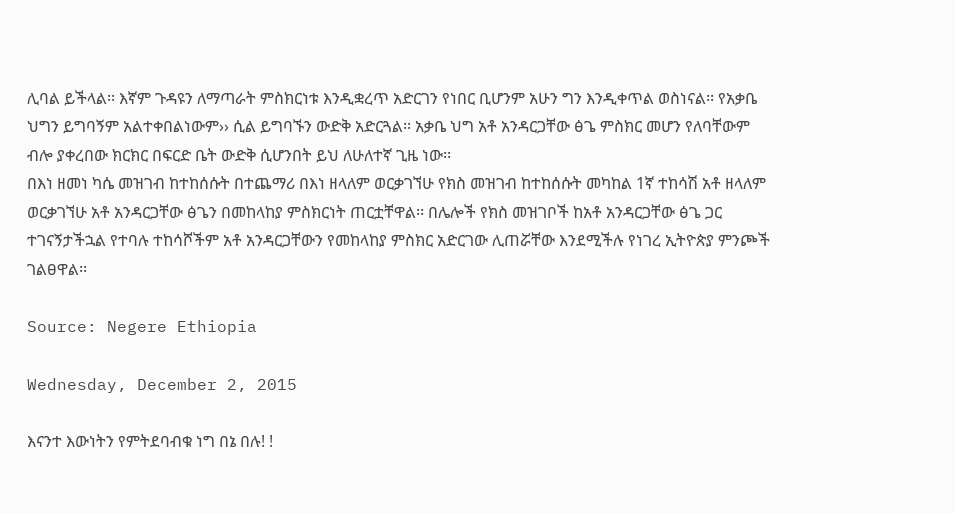ሊባል ይችላል፡፡ እኛም ጉዳዩን ለማጣራት ምስክርነቱ እንዲቋረጥ አድርገን የነበር ቢሆንም አሁን ግን እንዲቀጥል ወስነናል፡፡ የአቃቤ ህግን ይግባኝም አልተቀበልነውም›› ሲል ይግባኙን ውድቅ አድርጓል፡፡ አቃቤ ህግ አቶ አንዳርጋቸው ፅጌ ምስክር መሆን የለባቸውም ብሎ ያቀረበው ክርክር በፍርድ ቤት ውድቅ ሲሆንበት ይህ ለሁለተኛ ጊዜ ነው፡፡
በእነ ዘመነ ካሴ መዝገብ ከተከሰሱት በተጨማሪ በእነ ዘላለም ወርቃገኘሁ የክስ መዝገብ ከተከሰሱት መካከል 1ኛ ተከሳሽ አቶ ዘላለም ወርቃገኘሁ አቶ አንዳርጋቸው ፅጌን በመከላከያ ምስክርነት ጠርቷቸዋል፡፡ በሌሎች የክስ መዝገቦች ከአቶ አንዳርጋቸው ፅጌ ጋር ተገናኝታችኋል የተባሉ ተከሳሾችም አቶ አንዳርጋቸውን የመከላከያ ምስክር አድርገው ሊጠሯቸው እንደሚችሉ የነገረ ኢትዮጵያ ምንጮች ገልፀዋል፡፡

Source: Negere Ethiopia

Wednesday, December 2, 2015

እናንተ እውነትን የምትደባብቁ ነግ በኔ በሉ! !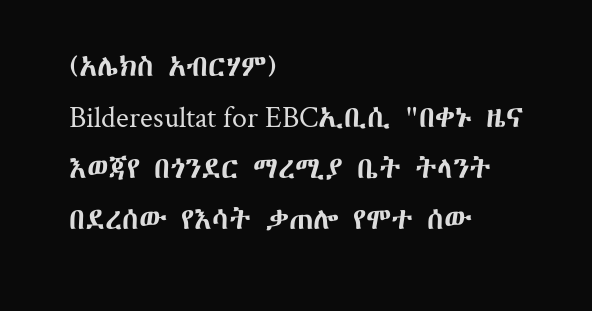(አሌክስ አብርሃም)
Bilderesultat for EBCኢቢሲ "በቀኑ ዜና እወጃየ በጎንደር ማረሚያ ቤት ትላንት በደረሰው የእሳት ቃጠሎ የሞተ ሰው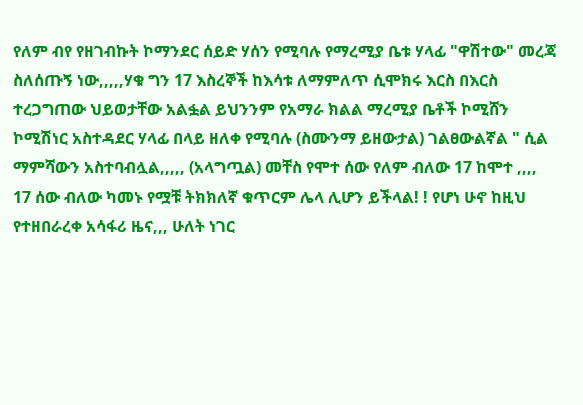የለም ብየ የዘገብኩት ኮማንደር ሰይድ ሃሰን የሚባሉ የማረሚያ ቤቱ ሃላፊ "ዋሽተው" መረጃ ስለሰጡኝ ነው,,,,,ሃቁ ግን 17 እስረኞች ከእሳቱ ለማምለጥ ሲሞክሩ እርስ በእርስ ተረጋግጠው ህይወታቸው አልፏል ይህንንም የአማራ ክልል ማረሚያ ቤቶች ኮሚሸን ኮሚሽነር አስተዳደር ሃላፊ በላይ ዘለቀ የሚባሉ (ስሙንማ ይዘውታል) ገልፀውልኛል " ሲል ማምሻውን አስተባብሏል,,,,, (አላግጧል) መቸስ የሞተ ሰው የለም ብለው 17 ከሞተ ,,,, 17 ሰው ብለው ካመኑ የሟቹ ትክክለኛ ቁጥርም ሌላ ሊሆን ይችላል! ! የሆነ ሁኖ ከዚህ የተዘበራረቀ አሳፋሪ ዜና,,, ሁለት ነገር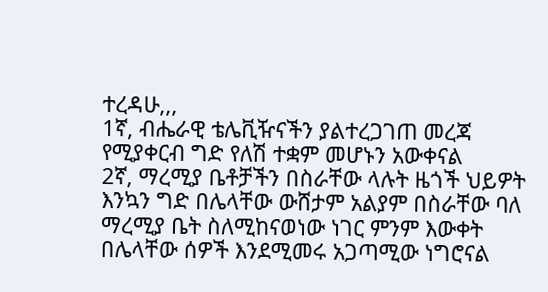ተረዳሁ,,,
1ኛ, ብሔራዊ ቴሌቪዥናችን ያልተረጋገጠ መረጃ የሚያቀርብ ግድ የለሽ ተቋም መሆኑን አውቀናል
2ኛ, ማረሚያ ቤቶቻችን በስራቸው ላሉት ዜጎች ህይዎት እንኳን ግድ በሌላቸው ውሸታም አልያም በስራቸው ባለ ማረሚያ ቤት ስለሚከናወነው ነገር ምንም እውቀት በሌላቸው ሰዎች እንደሚመሩ አጋጣሚው ነግሮናል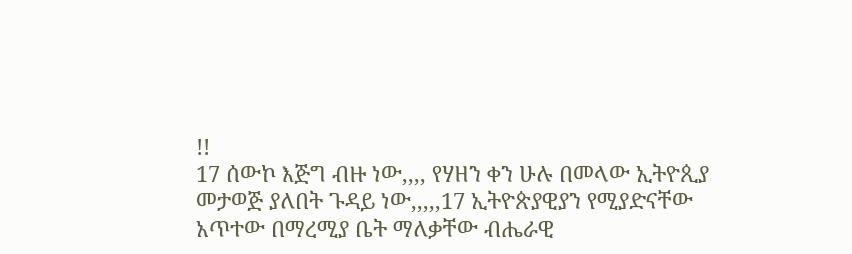!!
17 ሰውኮ እጅግ ብዙ ነው,,,, የሃዘን ቀን ሁሉ በመላው ኢትዮጲያ መታወጅ ያለበት ጉዳይ ነው,,,,,17 ኢትዮጵያዊያን የሚያድናቸው አጥተው በማረሚያ ቤት ማለቃቸው ብሔራዊ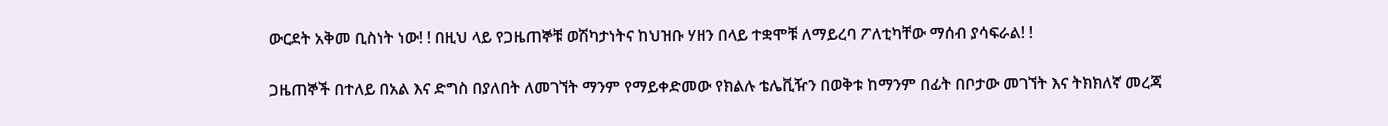ውርደት አቅመ ቢስነት ነው! ! በዚህ ላይ የጋዜጠኞቹ ወሽካታነትና ከህዝቡ ሃዘን በላይ ተቋሞቹ ለማይረባ ፖለቲካቸው ማሰብ ያሳፍራል! !

ጋዜጠኞች በተለይ በአል እና ድግስ በያለበት ለመገኘት ማንም የማይቀድመው የክልሉ ቴሌቪዥን በወቅቱ ከማንም በፊት በቦታው መገኘት እና ትክክለኛ መረጃ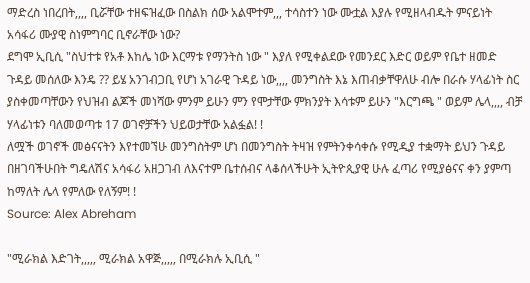ማድረስ ነበረበት,,,, ቢሯቸው ተዘፍዝፈው በስልክ ሰው አልሞተም,,, ተሳስተን ነው ሙቷል እያሉ የሚዘላብዱት ምናይነት አሳፋሪ ሙያዊ ስነምግባር ቢኖራቸው ነው?
ደግሞ ኢቢሲ "ስህተቱ የአቶ እከሌ ነው እርማቱ የማንትስ ነው " እያለ የሚቀልደው የመንደር እድር ወይም የቤተ ዘመድ ጉዳይ መሰለው እንዴ ?? ይሄ አንገብጋቢ የሆነ አገራዊ ጉዳይ ነው,,,, መንግስት እኔ እጠብቃቸዋለሁ ብሎ በራሱ ሃላፊነት ስር ያስቀመጣቸውን የህዝብ ልጆች መነሻው ምንም ይሁን ምን የሞታቸው ምክንያት እሳቱም ይሁን "እርግጫ " ወይም ሌላ,,,, ብቻ ሃላፊነቱን ባለመወጣቱ 17 ወገኖቻችን ህይወታቸው አልፏል! !
ለሟች ወገኖች መፅናናትን እየተመኘሁ መንግስትም ሆነ በመንግስት ትዛዝ የምትንቀሳቀሱ የሚዲያ ተቋማት ይህን ጉዳይ በዘገባችሁበት ግዴለሽና አሳፋሪ አዘጋገብ ለእናተም ቤተሰብና ላቆሰላችሁት ኢትዮጲያዊ ሁሉ ፈጣሪ የሚያፅናና ቀን ያምጣ ከማለት ሌላ የምለው የለኝም! !
Source: Alex Abreham

"ሚራክል እድገት,,,,, ሚራክል አዋጅ,,,,, በሚራክሉ ኢቢሲ "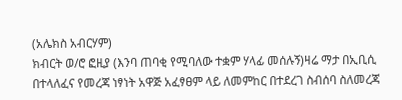(አሌክስ አብርሃም)
ክብርት ወ/ሮ ፎዚያ (እንባ ጠባቂ የሚባለው ተቋም ሃላፊ መሰሉኝ)ዛሬ ማታ በኢቢሲ በተላለፈና የመረጃ ነፃነት አዋጅ አፈፃፀም ላይ ለመምከር በተደረገ ስብሰባ ስለመረጃ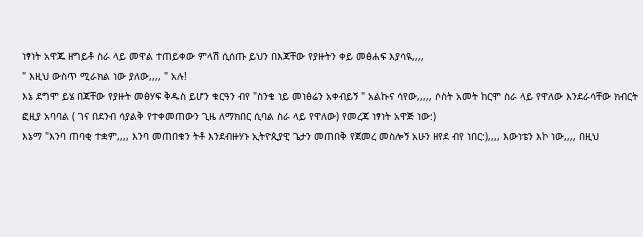ነፃነት አዋጁ ዘግይቶ ስራ ላይ መዋል ተጠይቀው ምላሽ ሲሰጡ ይህን በእጃቸው የያዙትን ቀይ መፅሐፍ እያሳዪ,,,,
" እዚህ ውስጥ ሚራክል ነው ያለው,,,, " አሉ!
እኔ ደግሞ ይሄ በጃቸው የያዙት መፅሃፍ ቅዱስ ይሆን ቁርዓን ብየ "ስንቄ ነይ መነፅሬን አቀብይኝ " አልኩና ሳየው,,,,, ሶስት አመት ከርሞ ስራ ላይ የዋለው እንደራሳቸው ክብርት ፎዚያ አባባል ( ገና በደንብ ሳያልቅ የተቀመጠውን ጊዜ ለማክበር ሲባል ስራ ላይ የዋለው) የመረጃ ነፃነት አዋጅ ነው:)
እኔማ "እንባ ጠባቂ ተቋም,,,, እንባ መጠበቁን ትቶ እንደብዙሃኑ ኢትዮጲያዊ ጌታን መጠበቅ የጀመረ መስሎኝ አሁን ዘየደ ብየ ነበር:),,,, እውነቴን እኮ ነው,,,, በዚህ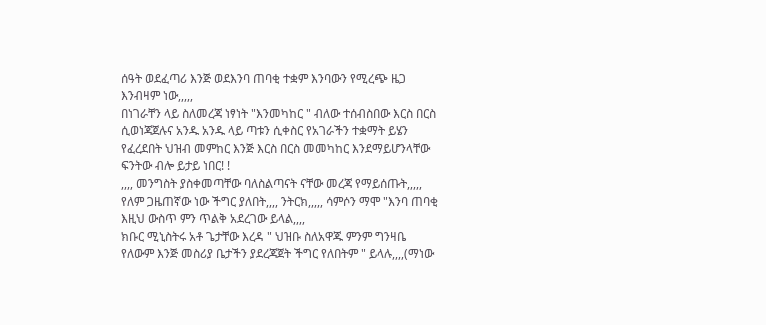ሰዓት ወደፈጣሪ እንጅ ወደእንባ ጠባቂ ተቋም እንባውን የሚረጭ ዜጋ እንብዛም ነው,,,,,
በነገራቸን ላይ ስለመረጃ ነፃነት "እንመካከር " ብለው ተሰብስበው እርስ በርስ ሲወነጃጀሉና አንዱ አንዱ ላይ ጣቱን ሲቀስር የአገራችን ተቋማት ይሄን የፈረደበት ህዝብ መምከር እንጅ እርስ በርስ መመካከር እንደማይሆንላቸው ፍንትው ብሎ ይታይ ነበር! !
,,,, መንግስት ያስቀመጣቸው ባለስልጣናት ናቸው መረጃ የማይሰጡት,,,,, የለም ጋዜጠኛው ነው ችግር ያለበት,,,, ንትርክ,,,,, ሳምሶን ማሞ "እንባ ጠባቂ እዚህ ውስጥ ምን ጥልቅ አደረገው ይላል,,,,
ክቡር ሚኒስትሩ አቶ ጌታቸው እረዳ " ህዝቡ ስለአዋጁ ምንም ግንዛቤ የለውም እንጅ መስሪያ ቤታችን ያደረጃጀት ችግር የለበትም " ይላሉ,,,,(ማነው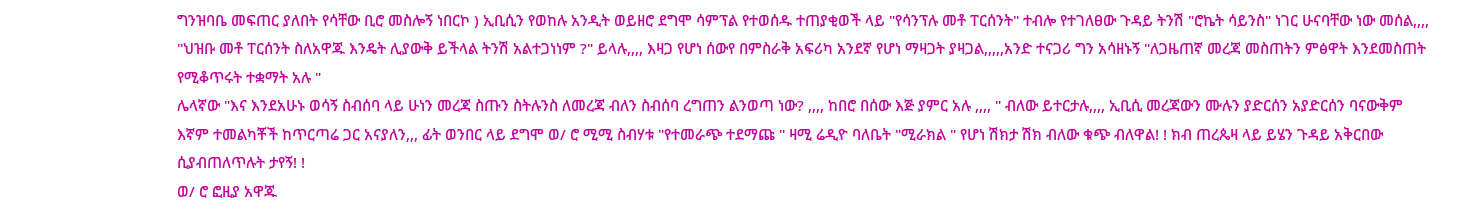ግንዝባቤ መፍጠር ያለበት የሳቸው ቢሮ መስሎኝ ነበርኮ ) ኢቢሲን የወከሉ አንዲት ወይዘሮ ደግሞ ሳምፕል የተወሰዱ ተጠያቂወች ላይ "የሳንፕሉ መቶ ፐርሰንት" ተብሎ የተገለፀው ጉዳይ ትንሽ "ሮኬት ሳይንስ" ነገር ሁናባቸው ነው መሰል,,,, "ህዝቡ መቶ ፐርሰንት ስለአዋጁ እንዴት ሊያውቅ ይችላል ትንሽ አልተጋነነም ?" ይላሉ,,,, እዛጋ የሆነ ሰውየ በምስራቅ አፍሪካ አንደኛ የሆነ ማዛጋት ያዛጋል,,,,,አንድ ተናጋሪ ግን አሳዘኑኝ "ለጋዜጠኛ መረጃ መስጠትን ምፅዋት እንደመስጠት የሚቆጥሩት ተቋማት አሉ "
ሌላኛው "እና እንደአሁኑ ወሳኝ ስብሰባ ላይ ሁነን መረጃ ስጡን ስትሉንስ ለመረጃ ብለን ስብሰባ ረግጠን ልንወጣ ነው? ,,,, ከበሮ በሰው እጅ ያምር አሉ ,,,, " ብለው ይተርታሉ,,,, ኢቢሲ መረጃውን ሙሉን ያድርሰን አያድርሰን ባናውቅም እኛም ተመልካቾች ከጥርጣሬ ጋር አናያለን,,, ፊት ወንበር ላይ ደግሞ ወ/ ሮ ሚሚ ስብሃቱ "የተመራጭ ተደማጩ " ዛሚ ሬዲዮ ባለቤት "ሚራክል " የሆነ ሽክታ ሽክ ብለው ቁጭ ብለዋል! ! ክብ ጠረጴዛ ላይ ይሄን ጉዳይ አቅርበው ሲያብጠለጥሉት ታየኝ! !
ወ/ ሮ ፎዚያ አዋጁ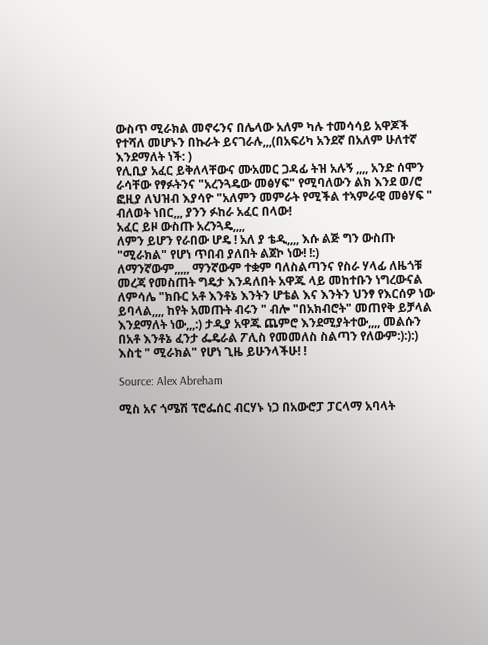ውስጥ ሚራክል መኖሩንና በሌላው አለም ካሉ ተመሳሳይ አዋጆች የተሻለ መሆኑን በኩራት ይናገራሉ,,,(በአፍሪካ አንደኛ በአለም ሁለተኛ እንደማለት ነች: )
የሊቢያ አፈር ይቅለላቸውና ሙአመር ጋዳፊ ትዝ አሉኝ ,,,, አንድ ሰሞን ራሳቸው የፃፉትንና "አረንጓዴው መፅሃፍ" የሚባለውን ልክ እንደ ወ/ሮ ፎዚያ ለህዝብ እያሳዮ "አለምን መምራት የሚችል ተኣምራዊ መፅሃፍ " ብለወት ነበር,,, ያንን ፉከራ አፈር በላው!
አፈር ይዞ ውስጡ አረንጓዴ,,,,
ለምን ይሆን የራበው ሆዴ ! አለ ያ ቴዲ,,,, እሱ ልጅ ግን ውስጡ "ሚራክል" የሆነ ጥበብ ያለበት ልጀኮ ነው! !:)
ለማንኛውም,,,,, ማንኛውም ተቋም ባለስልጣንና የስራ ሃላፊ ለዜጎቹ መረጃ የመስጠት ግዴታ እንዳለበት አዋጁ ላይ መከተቡን ነግረውናል
ለምሳሌ "ክቡር አቶ እንቶኔ እንትን ሆቴል እና እንትን ህንፃ የእርሰዎ ነው ይባላል,,,, ከየት አመጡት ብሩን " ብሎ "በአክብሮት" መጠየቅ ይቻላል እንደማለት ነው,,,:) ታዲያ አዋጁ ጨምሮ እንደሚያትተው,,,, መልሱን በአቶ እንቶኔ ፈንታ ፌዴራል ፖሊስ የመመለስ ስልጣን የለውም:):):)
እስቲ " ሚራክል" የሆነ ጊዜ ይሁንላችሁ! !

Source: Alex Abreham

ሚስ አና ጎሜሽ ፕሮፌሰር ብርሃኑ ነጋ በአውሮፓ ፓርላማ አባላት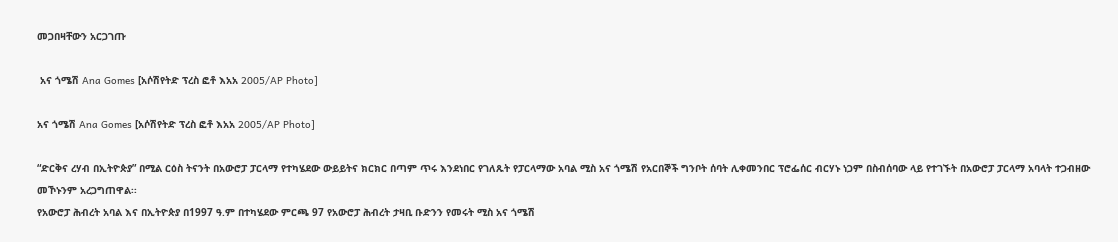መጋበዛቸውን አርጋገጡ

 አና ጎሜሽ Ana Gomes [አሶሽየትድ ፕረስ ፎቶ እአአ 2005/AP Photo]

አና ጎሜሽ Ana Gomes [አሶሽየትድ ፕረስ ፎቶ እአአ 2005/AP Photo]

“ድርቅና ረሃብ በኢትዮጵያ” በሚል ርዕስ ትናንት በአውሮፓ ፓርላማ የተካሄደው ውይይትና ክርክር በጣም ጥሩ እንደነበር የገለጹት የፓርላማው አባል ሚስ አና ጎሜሽ የአርበኞች ግንቦት ሰባት ሊቀመንበር ፕሮፌሰር ብርሃኑ ነጋም በስብሰባው ላይ የተገኙት በአውሮፓ ፓርላማ አባላት ተጋብዘው መኾኑንም አረጋግጠዋል፡፡
የአውሮፓ ሕብረት አባል እና በኢትዮጵያ በ1997 ዓ.ም በተካሄደው ምርጫ 97 የአውሮፓ ሕብረት ታዛቢ ቡድንን የመሩት ሚስ አና ጎሜሽ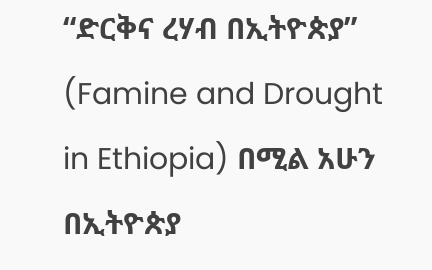“ድርቅና ረሃብ በኢትዮጵያ” (Famine and Drought in Ethiopia) በሚል አሁን በኢትዮጵያ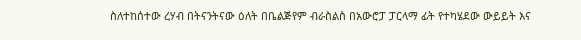ስለተከሰተው ረሃብ በትናንትናው ዕለት በቤልጅየም ብራስልስ በአውሮፓ ፓርላማ ፊት የተካሄደው ውይይት እና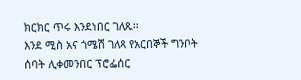ክርክር ጥሩ እንደነበር ገለጹ፡፡
እንደ ሚስ አና ጎሜሽ ገለጻ የአርበኞች ግንቦት ሰባት ሊቀመንበር ፕሮፌሰር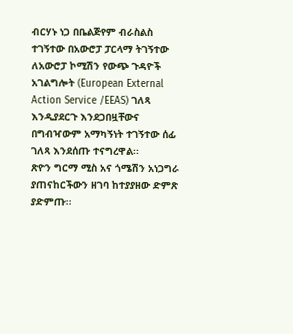ብርሃኑ ነጋ በቤልጅየም ብራስልስ ተገኝተው በአውሮፓ ፓርላማ ትገኝተው ለአውሮፓ ኮሚሽን የውጭ ጉዳዮች አገልግሎት (European External Action Service /EEAS) ገለጻ እንዲያደርጉ እንደጋበዟቸውና በግብዣውም አማካኝነት ተገኝተው ሰፊ ገለጻ እንደሰጡ ተናግረዋል፡፡
ጽዮን ግርማ ሚስ አና ጎሜሽን አነጋግራ ያጠናከርችውን ዘገባ ከተያያዘው ድምጽ ያድምጡ፡፡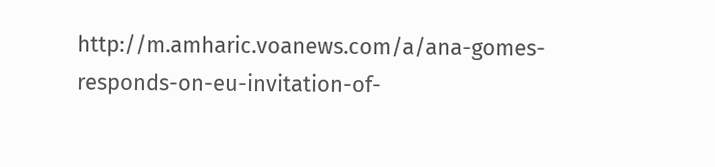http://m.amharic.voanews.com/a/ana-gomes-responds-on-eu-invitation-of-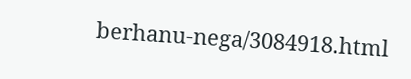berhanu-nega/3084918.html